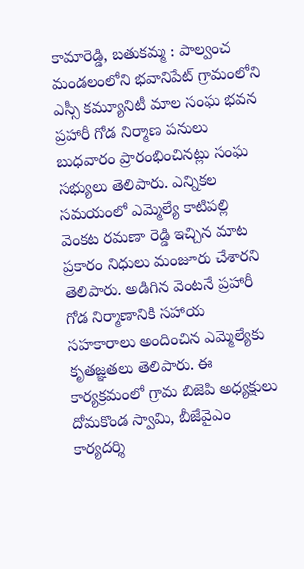కామారెడ్డి, బతుకమ్మ : పాల్వంచ మండలంలోని భవానిపేట్ గ్రామంలోని ఎస్సీ కమ్యూనిటీ మాల సంఘ భవన ప్రహారీ గోడ నిర్మాణ పనులు బుధవారం ప్రారంభించినట్లు సంఘ సభ్యులు తెలిపారు. ఎన్నికల సమయంలో ఎమ్మెల్యే కాటిపల్లి వెంకట రమణా రెడ్డి ఇచ్చిన మాట ప్రకారం నిధులు మంజూరు చేశారని తెలిపారు. అడిగిన వెంటనే ప్రహారీ గోడ నిర్మాణానికి సహాయ సహకారాలు అందించిన ఎమ్మెల్యేకు కృతజ్ఞతలు తెలిపారు. ఈ కార్యక్రమంలో గ్రామ బిజెపి అధ్యక్షులు దోమకొండ స్వామి, బీజేవైఎం కార్యదర్శి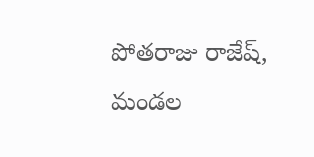పోతరాజు రాజేష్, మండల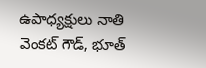ఉపాధ్యక్షులు నాతి వెంకట్ గౌడ్, భూత్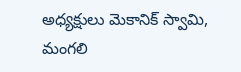అధ్యక్షులు మెకానిక్ స్వామి, మంగలి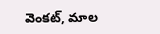వెంకట్, మాల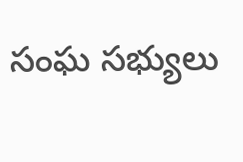సంఘ సభ్యులు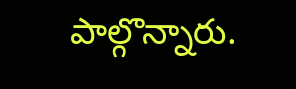పాల్గొన్నారు.